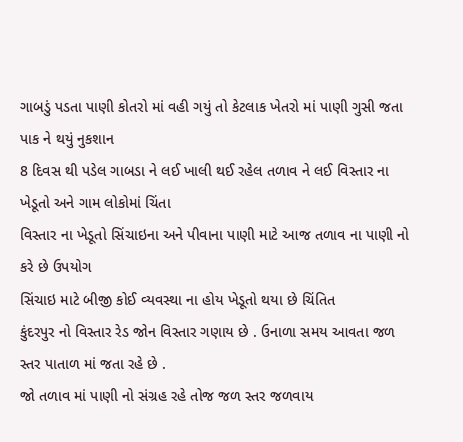ગાબડું પડતા પાણી કોતરો માં વહી ગયું તો કેટલાક ખેતરો માં પાણી ગુસી જતા પાક ને થયું નુકશાન
8 દિવસ થી પડેલ ગાબડા ને લઈ ખાલી થઈ રહેલ તળાવ ને લઈ વિસ્તાર ના ખેડૂતો અને ગામ લોકોમાં ચિંતા
વિસ્તાર ના ખેડૂતો સિંચાઇના અને પીવાના પાણી માટે આજ તળાવ ના પાણી નો કરે છે ઉપયોગ
સિંચાઇ માટે બીજી કોઈ વ્યવસ્થા ના હોય ખેડૂતો થયા છે ચિંતિત
કુંદરપુર નો વિસ્તાર રેડ જોન વિસ્તાર ગણાય છે . ઉનાળા સમય આવતા જળ સ્તર પાતાળ માં જતા રહે છે .
જો તળાવ માં પાણી નો સંગ્રહ રહે તોજ જળ સ્તર જળવાય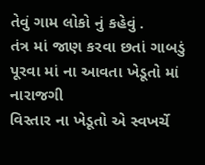તેવું ગામ લોકો નું કહેવું .
તંત્ર માં જાણ કરવા છતાં ગાબડું પૂરવા માં ના આવતા ખેડૂતો માં નારાજગી
વિસ્તાર ના ખેડૂતો એ સ્વખર્ચે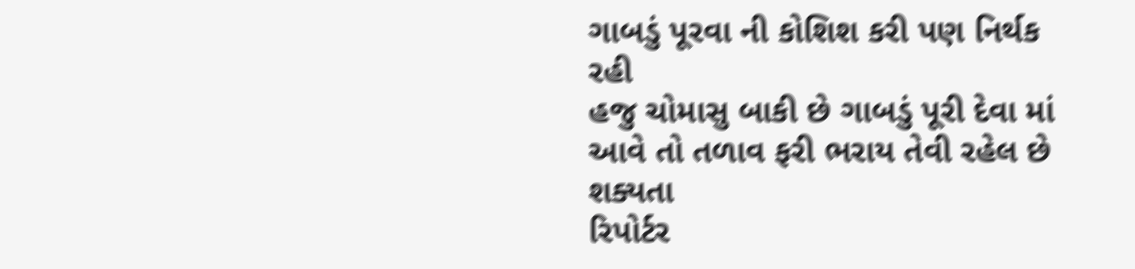ગાબડું પૂરવા ની કોશિશ કરી પણ નિર્થક રહી
હજુ ચોમાસુ બાકી છે ગાબડું પૂરી દેવા માં આવે તો તળાવ ફરી ભરાય તેવી રહેલ છે શક્યતા
રિપોર્ટર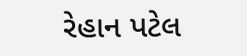રેહાન પટેલ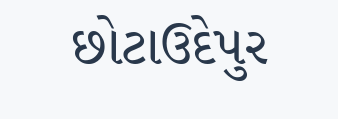છોટાઉદેપુર